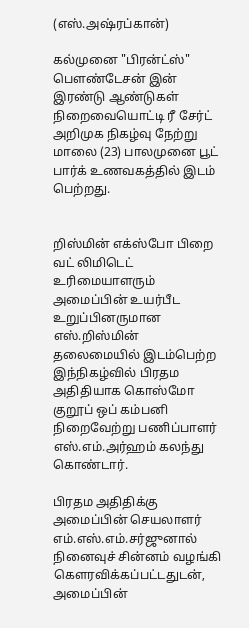(எஸ்.அஷ்ரப்கான்)

கல்முனை "பிரன்ட்ஸ்" பெளண்டேசன் இன் இரண்டு ஆண்டுகள் நிறைவையொட்டி ரீ சேர்ட் அறிமுக நிகழ்வு நேற்று மாலை (23) பாலமுனை பூட் பார்க் உணவகத்தில் இடம் பெற்றது.


றிஸ்மின் எக்ஸ்போ பிறை வட் லிமிடெட்  உரிமையாளரும் அமைப்பின் உயர்பீட உறுப்பினருமான எஸ்.றிஸ்மின்  தலைமையில் இடம்பெற்ற இந்நிகழ்வில் பிரதம அதிதியாக கொஸ்மோ குறூப் ஒப் கம்பனி  நிறைவேற்று பணிப்பாளர் எஸ்.எம்.அர்ஹம் கலந்து கொண்டார்.

பிரதம அதிதிக்கு அமைப்பின் செயலாளர் எம்.எஸ்.எம்.சர்ஜுனால்  நினைவுச் சின்னம் வழங்கி கெளரவிக்கப்பட்டதுடன், அமைப்பின்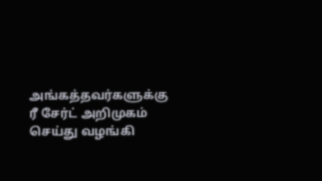அங்கத்தவர்களுக்கு ரீ சேர்ட் அறிமுகம் செய்து வழங்கி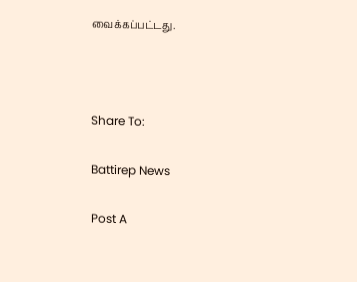வைக்கப்பட்டது.



Share To:

Battirep News

Post A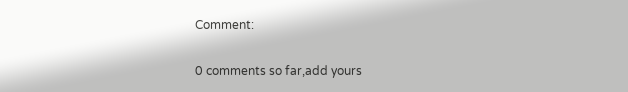Comment:

0 comments so far,add yours